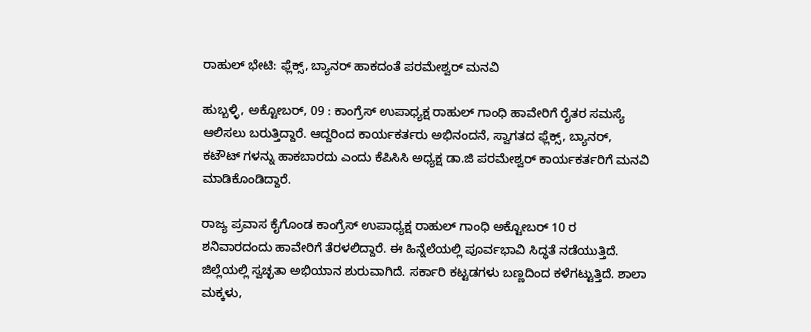ರಾಹುಲ್ ಭೇಟಿ: ಫ್ಲೆಕ್ಸ್, ಬ್ಯಾನರ್ ಹಾಕದಂತೆ ಪರಮೇಶ್ವರ್ ಮನವಿ

ಹುಬ್ಬಳ್ಳಿ, ಅಕ್ಟೋಬರ್, 09 : ಕಾಂಗ್ರೆಸ್ ಉಪಾಧ್ಯಕ್ಷ ರಾಹುಲ್ ಗಾಂಧಿ ಹಾವೇರಿಗೆ ರೈತರ ಸಮಸ್ಯೆ ಆಲಿಸಲು ಬರುತ್ತಿದ್ದಾರೆ. ಆದ್ದರಿಂದ ಕಾರ್ಯಕರ್ತರು ಅಭಿನಂದನೆ, ಸ್ವಾಗತದ ಫ್ಲೆಕ್ಸ್, ಬ್ಯಾನರ್, ಕಟೌಟ್ ಗಳನ್ನು ಹಾಕಬಾರದು ಎಂದು ಕೆಪಿಸಿಸಿ ಅಧ್ಯಕ್ಷ ಡಾ.ಜಿ ಪರಮೇಶ್ವರ್ ಕಾರ್ಯಕರ್ತರಿಗೆ ಮನವಿ ಮಾಡಿಕೊಂಡಿದ್ದಾರೆ.

ರಾಜ್ಯ ಪ್ರವಾಸ ಕೈಗೊಂಡ ಕಾಂಗ್ರೆಸ್ ಉಪಾಧ್ಯಕ್ಷ ರಾಹುಲ್ ಗಾಂಧಿ ಅಕ್ಟೋಬರ್ 10 ರ ಶನಿವಾರದಂದು ಹಾವೇರಿಗೆ ತೆರಳಲಿದ್ದಾರೆ. ಈ ಹಿನ್ನೆಲೆಯಲ್ಲಿ ಪೂರ್ವಭಾವಿ ಸಿದ್ಧತೆ ನಡೆಯುತ್ತಿದೆ. ಜಿಲ್ಲೆಯಲ್ಲಿ ಸ್ವಚ್ಛತಾ ಅಭಿಯಾನ ಶುರುವಾಗಿದೆ. ಸರ್ಕಾರಿ ಕಟ್ಟಡಗಳು ಬಣ್ಣದಿಂದ ಕಳೆಗಟ್ಟುತ್ತಿದೆ. ಶಾಲಾ ಮಕ್ಕಳು,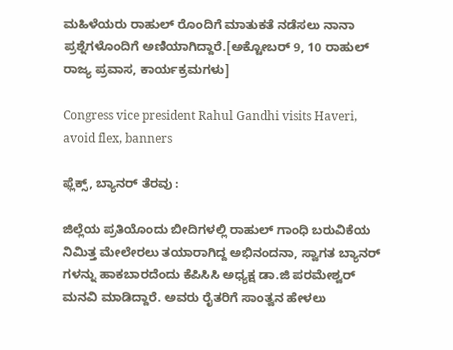ಮಹಿಳೆಯರು ರಾಹುಲ್ ರೊಂದಿಗೆ ಮಾತುಕತೆ ನಡೆಸಲು ನಾನಾ ಪ್ರಶ್ನೆಗಳೊಂದಿಗೆ ಅಣಿಯಾಗಿದ್ದಾರೆ.[ಅಕ್ಟೋಬರ್ 9, 10 ರಾಹುಲ್ ರಾಜ್ಯ ಪ್ರವಾಸ, ಕಾರ್ಯಕ್ರಮಗಳು]

Congress vice president Rahul Gandhi visits Haveri, avoid flex, banners

ಫ್ಲೆಕ್ಸ್, ಬ್ಯಾನರ್ ತೆರವು :

ಜಿಲ್ಲೆಯ ಪ್ರತಿಯೊಂದು ಬೀದಿಗಳಲ್ಲಿ ರಾಹುಲ್ ಗಾಂಧಿ ಬರುವಿಕೆಯ ನಿಮಿತ್ತ ಮೇಲೇರಲು ತಯಾರಾಗಿದ್ದ ಅಭಿನಂದನಾ, ಸ್ವಾಗತ ಬ್ಯಾನರ್ ಗಳನ್ನು ಹಾಕಬಾರದೆಂದು ಕೆಪಿಸಿಸಿ ಅಧ್ಯಕ್ಷ ಡಾ.ಜಿ ಪರಮೇಶ್ವರ್ ಮನವಿ ಮಾಡಿದ್ದಾರೆ. ಅವರು ರೈತರಿಗೆ ಸಾಂತ್ವನ ಹೇಳಲು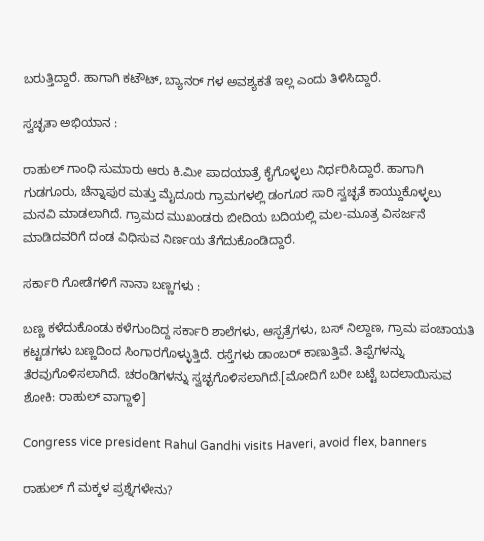ಬರುತ್ತಿದ್ದಾರೆ. ಹಾಗಾಗಿ ಕಟೌಟ್, ಬ್ಯಾನರ್ ಗಳ ಅವಶ್ಯಕತೆ ಇಲ್ಲ ಎಂದು ತಿಳಿಸಿದ್ದಾರೆ.

ಸ್ವಚ್ಛತಾ ಅಭಿಯಾನ :

ರಾಹುಲ್ ಗಾಂಧಿ ಸುಮಾರು ಆರು ಕಿ.ಮೀ ಪಾದಯಾತ್ರೆ ಕೈಗೊಳ್ಳಲು ನಿರ್ಧರಿಸಿದ್ದಾರೆ. ಹಾಗಾಗಿ ಗುಡಗೂರು, ಚೆನ್ನಾಪುರ ಮತ್ತು ಮೈದೂರು ಗ್ರಾಮಗಳಲ್ಲಿ ಡಂಗೂರ ಸಾರಿ ಸ್ವಚ್ಛತೆ ಕಾಯ್ದುಕೊಳ್ಳಲು ಮನವಿ ಮಾಡಲಾಗಿದೆ. ಗ್ರಾಮದ ಮುಖಂಡರು ಬೀದಿಯ ಬದಿಯಲ್ಲಿ ಮಲ-ಮೂತ್ರ ವಿಸರ್ಜನೆ ಮಾಡಿದವರಿಗೆ ದಂಡ ವಿಧಿಸುವ ನಿರ್ಣಯ ತೆಗೆದುಕೊಂಡಿದ್ದಾರೆ.

ಸರ್ಕಾರಿ ಗೋಡೆಗಳಿಗೆ ನಾನಾ ಬಣ್ಣಗಳು :

ಬಣ್ಣ ಕಳೆದುಕೊಂಡು ಕಳೆಗುಂದಿದ್ದ ಸರ್ಕಾರಿ ಶಾಲೆಗಳು, ಆಸ್ಪತ್ರೆಗಳು, ಬಸ್ ನಿಲ್ದಾಣ, ಗ್ರಾಮ ಪಂಚಾಯತಿ ಕಟ್ಟಡಗಳು ಬಣ್ಣದಿಂದ ಸಿಂಗಾರಗೊಳ್ಳುತ್ತಿದೆ. ರಸ್ತೆಗಳು ಡಾಂಬರ್ ಕಾಣುತ್ತಿವೆ. ತಿಪ್ಪೆಗಳನ್ನು ತೆರವುಗೊಳಿಸಲಾಗಿದೆ. ಚರಂಡಿಗಳನ್ನು ಸ್ವಚ್ಛಗೊಳಿಸಲಾಗಿದೆ.[ಮೋದಿಗೆ ಬರೀ ಬಟ್ಟೆ ಬದಲಾಯಿಸುವ ಶೋಕಿ: ರಾಹುಲ್ ವಾಗ್ದಾಳಿ]

Congress vice president Rahul Gandhi visits Haveri, avoid flex, banners

ರಾಹುಲ್ ಗೆ ಮಕ್ಕಳ ಪ್ರಶ್ನೆಗಳೇನು?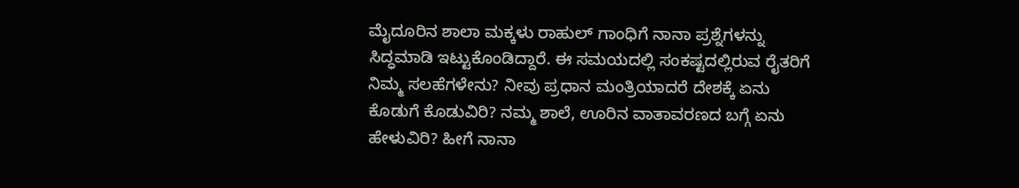ಮೈದೂರಿನ ಶಾಲಾ ಮಕ್ಕಳು ರಾಹುಲ್ ಗಾಂಧಿಗೆ ನಾನಾ ಪ್ರಶ್ನೆಗಳನ್ನು ಸಿದ್ಧಮಾಡಿ ಇಟ್ಟುಕೊಂಡಿದ್ದಾರೆ. ಈ ಸಮಯದಲ್ಲಿ ಸಂಕಷ್ಟದಲ್ಲಿರುವ ರೈತರಿಗೆ ನಿಮ್ಮ ಸಲಹೆಗಳೇನು? ನೀವು ಪ್ರಧಾನ ಮಂತ್ರಿಯಾದರೆ ದೇಶಕ್ಕೆ ಏನು ಕೊಡುಗೆ ಕೊಡುವಿರಿ? ನಮ್ಮ ಶಾಲೆ, ಊರಿನ ವಾತಾವರಣದ ಬಗ್ಗೆ ಏನು ಹೇಳುವಿರಿ? ಹೀಗೆ ನಾನಾ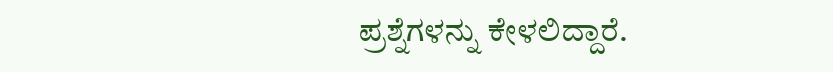ಪ್ರಶ್ನೆಗಳನ್ನು ಕೇಳಲಿದ್ದಾರೆ.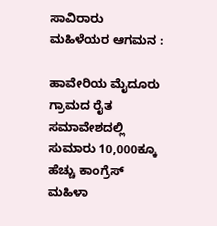ಸಾವಿರಾರು ಮಹಿಳೆಯರ ಆಗಮನ :

ಹಾವೇರಿಯ ಮೈದೂರು ಗ್ರಾಮದ ರೈತ ಸಮಾವೇಶದಲ್ಲಿ ಸುಮಾರು 10,000ಕ್ಕೂ ಹೆಚ್ಚು ಕಾಂಗ್ರೆಸ್ ಮಹಿಳಾ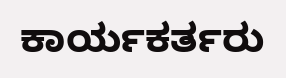ಕಾರ್ಯಕರ್ತರು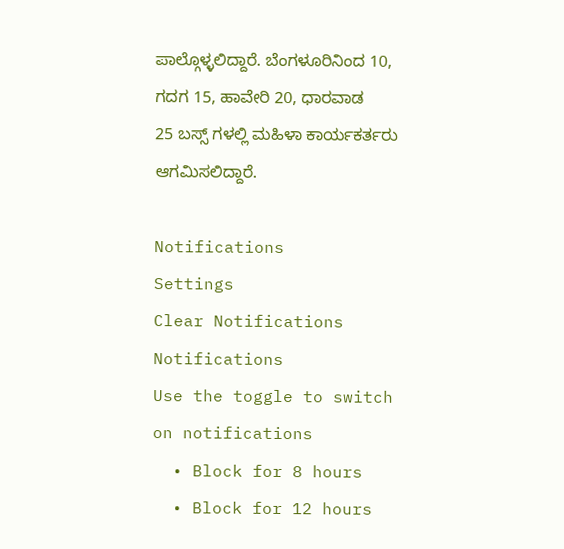ಪಾಲ್ಗೊಳ್ಳಲಿದ್ದಾರೆ. ಬೆಂಗಳೂರಿನಿಂದ 10, ಗದಗ 15, ಹಾವೇರಿ 20, ಧಾರವಾಡ 25 ಬಸ್ಸ್ ಗಳಲ್ಲಿ ಮಹಿಳಾ ಕಾರ್ಯಕರ್ತರು ಆಗಮಿಸಲಿದ್ದಾರೆ.

Notifications
Settings
Clear Notifications
Notifications
Use the toggle to switch on notifications
  • Block for 8 hours
  • Block for 12 hours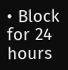• Block for 24 hours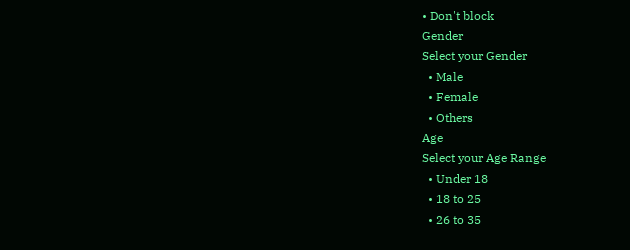• Don't block
Gender
Select your Gender
  • Male
  • Female
  • Others
Age
Select your Age Range
  • Under 18
  • 18 to 25
  • 26 to 35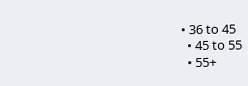• 36 to 45
  • 45 to 55
  • 55+